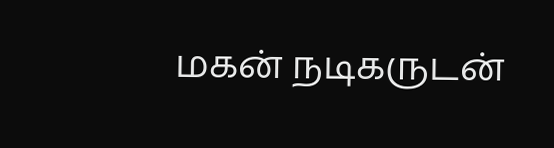மகன் நடிகருடன்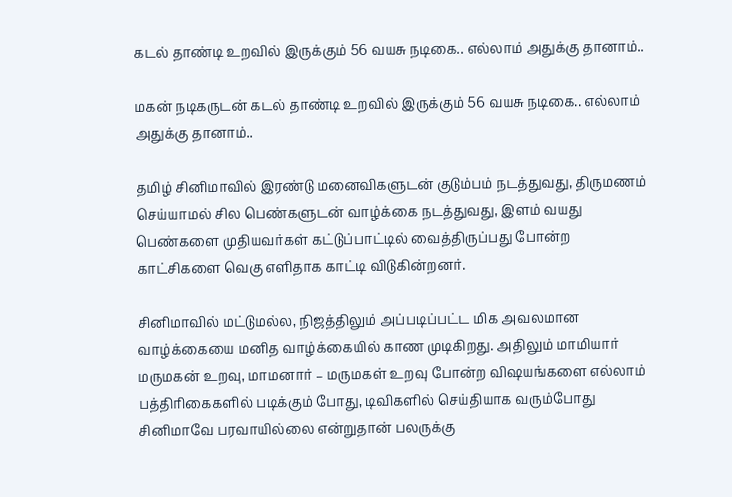கடல் தாண்டி உறவில் இருக்கும் 56 வயசு நடிகை.. எல்லாம் அதுக்கு தானாம்..

மகன் நடிகருடன் கடல் தாண்டி உறவில் இருக்கும் 56 வயசு நடிகை.. எல்லாம் அதுக்கு தானாம்..

தமிழ் சினிமாவில் இரண்டு மனைவிகளுடன் குடும்பம் நடத்துவது, திருமணம் செய்யாமல் சில பெண்களுடன் வாழ்க்கை நடத்துவது, இளம் வயது பெண்களை முதியவர்கள் கட்டுப்பாட்டில் வைத்திருப்பது போன்ற காட்சிகளை வெகு எளிதாக காட்டி விடுகின்றனர்.

சினிமாவில் மட்டுமல்ல, நிஜத்திலும் அப்படிப்பட்ட மிக அவலமான வாழ்க்கையை மனித வாழ்க்கையில் காண முடிகிறது. அதிலும் மாமியார் மருமகன் உறவு, மாமனார் – மருமகள் உறவு போன்ற விஷயங்களை எல்லாம் பத்திரிகைகளில் படிக்கும் போது, டிவிகளில் செய்தியாக வரும்போது சினிமாவே பரவாயில்லை என்றுதான் பலருக்கு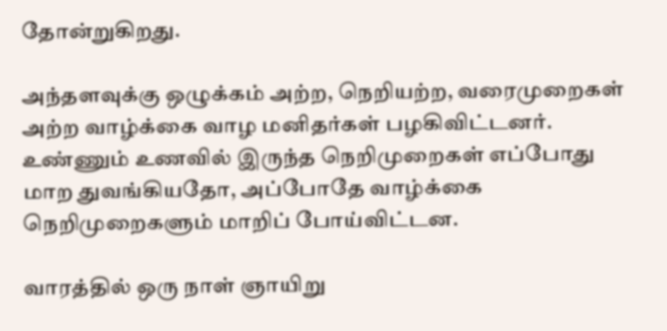தோன்றுகிறது.

அந்தளவுக்கு ஒழுக்கம் அற்ற, நெறியற்ற, வரைமுறைகள் அற்ற வாழ்க்கை வாழ மனிதர்கள் பழகிவிட்டனர். உண்ணும் உணவில் இருந்த நெறிமுறைகள் எப்போது மாற துவங்கியதோ, அப்போதே வாழ்க்கை நெறிமுறைகளும் மாறிப் போய்விட்டன.

வாரத்தில் ஒரு நாள் ஞாயிறு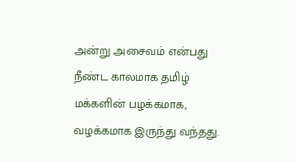அன்று அசைவம் என்பது நீண்ட காலமாக தமிழ் மக்களின் பழக்கமாக, வழக்கமாக இருந்து வந்தது.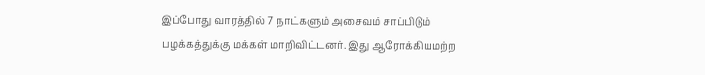இப்போது வாரத்தில் 7 நாட்களும் அசைவம் சாப்பிடும் பழக்கத்துக்கு மக்கள் மாறிவிட்டனர். இது ஆரோக்கியமற்ற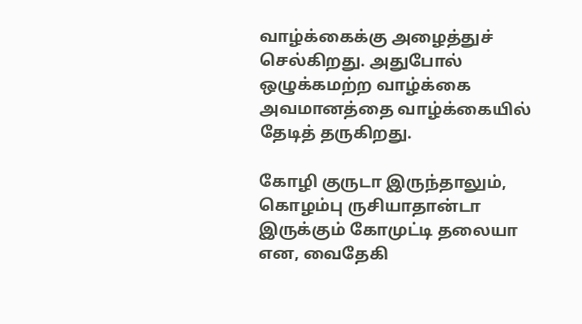வாழ்க்கைக்கு அழைத்துச் செல்கிறது. அதுபோல் ஒழுக்கமற்ற வாழ்க்கை அவமானத்தை வாழ்க்கையில் தேடித் தருகிறது.

கோழி குருடா இருந்தாலும், கொழம்பு ருசியாதான்டா இருக்கும் கோமுட்டி தலையா என, வைதேகி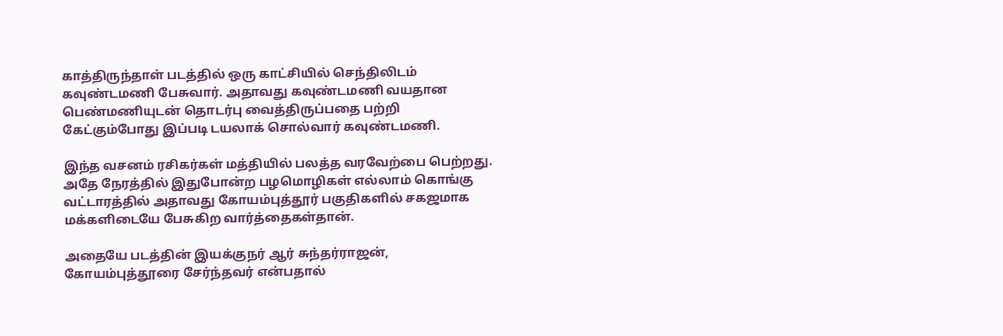காத்திருந்தாள் படத்தில் ஒரு காட்சியில் செந்திலிடம் கவுண்டமணி பேசுவார். அதாவது கவுண்டமணி வயதான பெண்மணியுடன் தொடர்பு வைத்திருப்பதை பற்றி கேட்கும்போது இப்படி டயலாக் சொல்வார் கவுண்டமணி.

இந்த வசனம் ரசிகர்கள் மத்தியில் பலத்த வரவேற்பை பெற்றது. அதே நேரத்தில் இதுபோன்ற பழமொழிகள் எல்லாம் கொங்கு வட்டாரத்தில் அதாவது கோயம்புத்தூர் பகுதிகளில் சகஜமாக மக்களிடையே பேசுகிற வார்த்தைகள்தான்.

அதையே படத்தின் இயக்குநர் ஆர் சுந்தர்ராஜன், கோயம்புத்தூரை சேர்ந்தவர் என்பதால்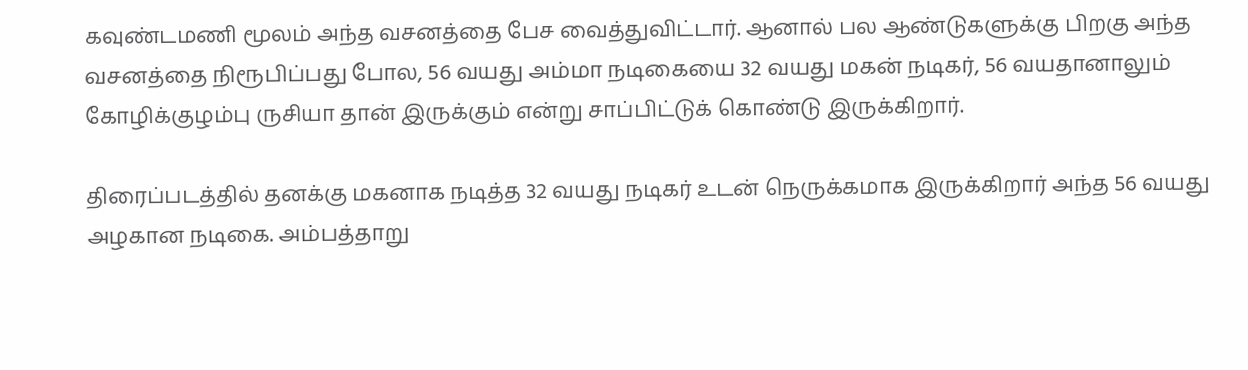கவுண்டமணி மூலம் அந்த வசனத்தை பேச வைத்துவிட்டார். ஆனால் பல ஆண்டுகளுக்கு பிறகு அந்த வசனத்தை நிரூபிப்பது போல, 56 வயது அம்மா நடிகையை 32 வயது மகன் நடிகர், 56 வயதானாலும் கோழிக்குழம்பு ருசியா தான் இருக்கும் என்று சாப்பிட்டுக் கொண்டு இருக்கிறார்.

திரைப்படத்தில் தனக்கு மகனாக நடித்த 32 வயது நடிகர் உடன் நெருக்கமாக இருக்கிறார் அந்த 56 வயது அழகான நடிகை. அம்பத்தாறு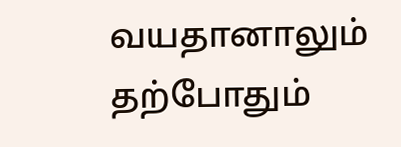வயதானாலும் தற்போதும்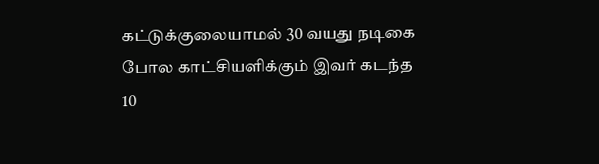கட்டுக்குலையாமல் 30 வயது நடிகை போல காட்சியளிக்கும் இவர் கடந்த 10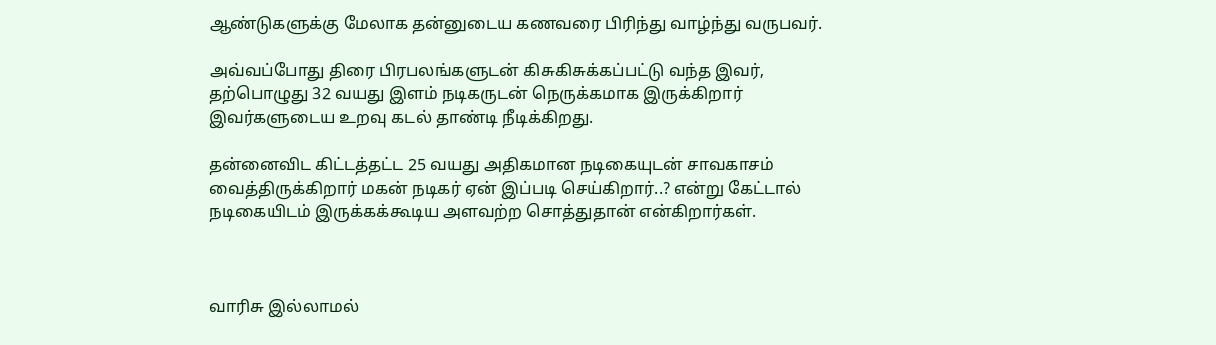ஆண்டுகளுக்கு மேலாக தன்னுடைய கணவரை பிரிந்து வாழ்ந்து வருபவர்.

அவ்வப்போது திரை பிரபலங்களுடன் கிசுகிசுக்கப்பட்டு வந்த இவர், தற்பொழுது 32 வயது இளம் நடிகருடன் நெருக்கமாக இருக்கிறார் இவர்களுடைய உறவு கடல் தாண்டி நீடிக்கிறது.

தன்னைவிட கிட்டத்தட்ட 25 வயது அதிகமான நடிகையுடன் சாவகாசம் வைத்திருக்கிறார் மகன் நடிகர் ஏன் இப்படி செய்கிறார்..? என்று கேட்டால் நடிகையிடம் இருக்கக்கூடிய அளவற்ற சொத்துதான் என்கிறார்கள்.



வாரிசு இல்லாமல்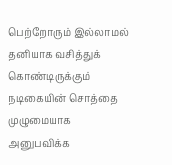பெற்றோரும் இல்லாமல் தனியாக வசித்துக் கொண்டிருக்கும் நடிகையின் சொத்தை முழுமையாக அனுபவிக்க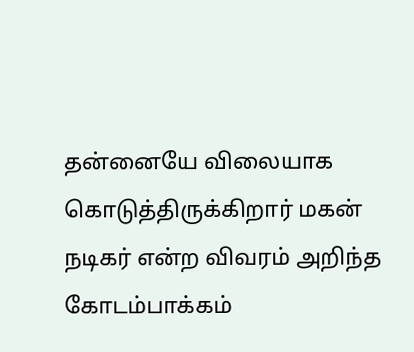தன்னையே விலையாக கொடுத்திருக்கிறார் மகன் நடிகர் என்ற விவரம் அறிந்த கோடம்பாக்கம்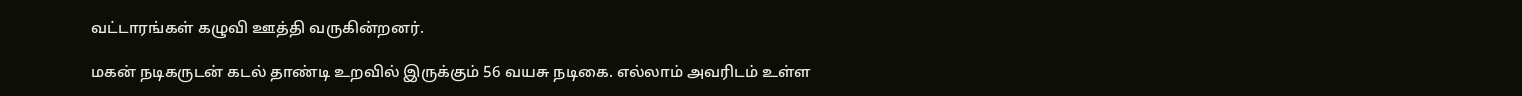வட்டாரங்கள் கழுவி ஊத்தி வருகின்றனர்.

மகன் நடிகருடன் கடல் தாண்டி உறவில் இருக்கும் 56 வயசு நடிகை. எல்லாம் அவரிடம் உள்ள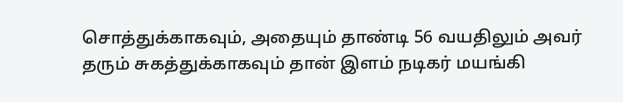சொத்துக்காகவும், அதையும் தாண்டி 56 வயதிலும் அவர் தரும் சுகத்துக்காகவும் தான் இளம் நடிகர் மயங்கி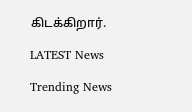கிடக்கிறார்.

LATEST News

Trending News